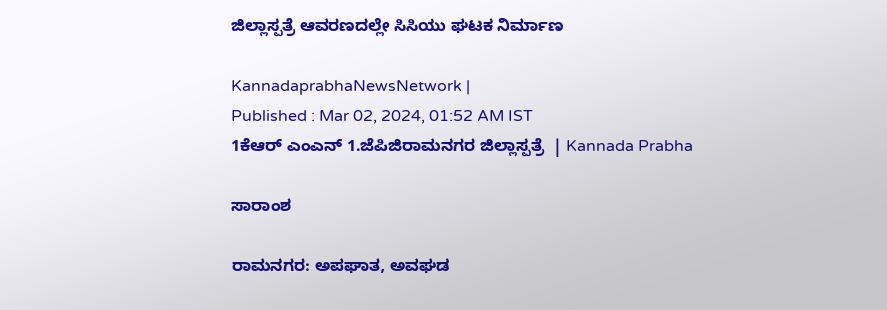ಜಿಲ್ಲಾಸ್ಪತ್ರೆ ಆವರಣದಲ್ಲೇ ಸಿಸಿಯು ಘಟಕ ನಿರ್ಮಾಣ

KannadaprabhaNewsNetwork |
Published : Mar 02, 2024, 01:52 AM IST
1ಕೆಆರ್ ಎಂಎನ್ 1.ಜೆಪಿಜಿರಾಮನಗರ ಜಿಲ್ಲಾಸ್ಪತ್ರೆ  | Kannada Prabha

ಸಾರಾಂಶ

ರಾಮನಗರ: ಅಪಘಾತ, ಅವಘಡ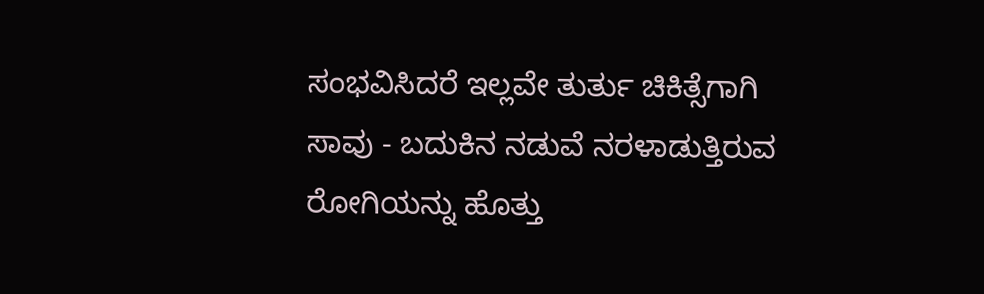ಸಂಭವಿಸಿದರೆ ಇಲ್ಲವೇ ತುರ್ತು ಚಿಕಿತ್ಸೆಗಾಗಿ ಸಾವು - ಬದುಕಿನ ನಡುವೆ ನರಳಾಡುತ್ತಿರುವ ರೋಗಿಯನ್ನು ಹೊತ್ತು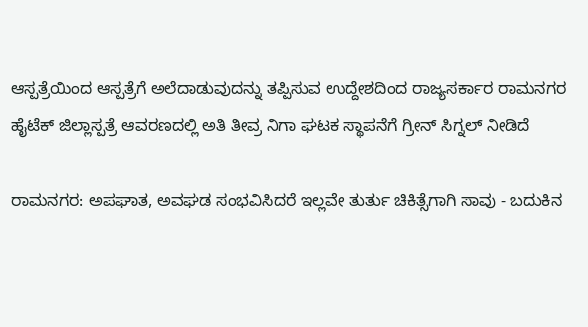ಆಸ್ಪತ್ರೆಯಿಂದ ಆಸ್ಪತ್ರೆಗೆ ಅಲೆದಾಡುವುದನ್ನು ತಪ್ಪಿಸುವ ಉದ್ದೇಶದಿಂದ ರಾಜ್ಯಸರ್ಕಾರ ರಾಮನಗರ ಹೈಟೆಕ್ ಜಿಲ್ಲಾಸ್ಪತ್ರೆ ಆವರಣದಲ್ಲಿ ಅತಿ ತೀವ್ರ ನಿಗಾ ಘಟಕ ಸ್ಥಾಪನೆಗೆ ಗ್ರೀನ್ ಸಿಗ್ನಲ್ ನೀಡಿದೆ

ರಾಮನಗರ: ಅಪಘಾತ, ಅವಘಡ ಸಂಭವಿಸಿದರೆ ಇಲ್ಲವೇ ತುರ್ತು ಚಿಕಿತ್ಸೆಗಾಗಿ ಸಾವು - ಬದುಕಿನ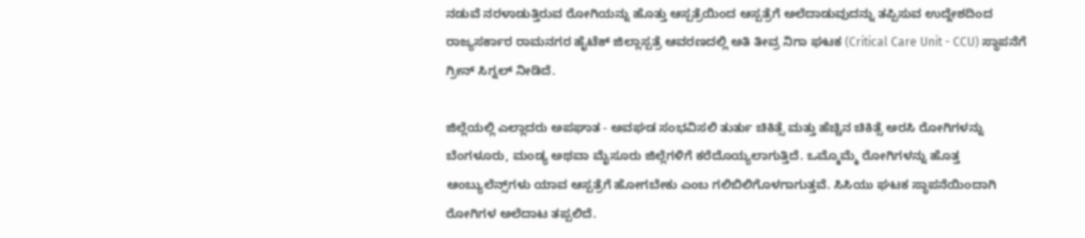ನಡುವೆ ನರಳಾಡುತ್ತಿರುವ ರೋಗಿಯನ್ನು ಹೊತ್ತು ಆಸ್ಪತ್ರೆಯಿಂದ ಆಸ್ಪತ್ರೆಗೆ ಅಲೆದಾಡುವುದನ್ನು ತಪ್ಪಿಸುವ ಉದ್ದೇಶದಿಂದ ರಾಜ್ಯಸರ್ಕಾರ ರಾಮನಗರ ಹೈಟೆಕ್ ಜಿಲ್ಲಾಸ್ಪತ್ರೆ ಆವರಣದಲ್ಲಿ ಅತಿ ತೀವ್ರ ನಿಗಾ ಘಟಕ (Critical Care Unit - CCU) ಸ್ಥಾಪನೆಗೆ ಗ್ರೀನ್ ಸಿಗ್ನಲ್ ನೀಡಿದೆ.

ಜಿಲ್ಲೆಯಲ್ಲಿ ಎಲ್ಲಾದರು ಅಪಘಾತ - ಅ‍ವಘಡ ಸಂಭವಿಸಲಿ ತುರ್ತು ಚಿಕಿತ್ಸೆ ಮತ್ತು ಹೆಚ್ಚಿನ ಚಿಕಿತ್ಸೆ ಅರಸಿ ರೋಗಿಗಳನ್ನು ಬೆಂಗಳೂರು, ಮಂಡ್ಯ ಅಥವಾ ಮೈಸೂರು ಜಿಲ್ಲೆಗಳಿಗೆ ಕರೆದೊಯ್ಯಲಾಗುತ್ತಿದೆ. ಒಮ್ಮೊಮ್ಮೆ ರೋಗಿಗಳನ್ನು ಹೊತ್ತ ಆಂಬ್ಯುಲೆನ್ಸ್‌ಗಳು ಯಾವ ಆಸ್ಪತ್ರೆಗೆ ಹೋಗಬೇಕು ಎಂಬ ಗಲಿಬಿಲಿಗೊಳಗಾಗುತ್ತವೆ. ಸಿಸಿಯು ಘಟಕ ಸ್ಥಾಪನೆಯಿಂದಾಗಿ ರೋಗಿಗಳ ಅಲೆದಾಟ ತಪ್ಪಲಿದೆ.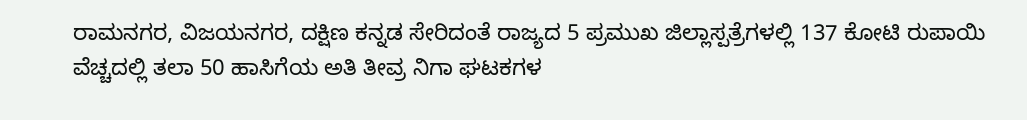ರಾಮನಗರ, ವಿಜಯನಗರ, ದಕ್ಷಿಣ ಕನ್ನಡ ಸೇರಿದಂತೆ ರಾಜ್ಯದ 5 ಪ್ರಮುಖ ಜಿಲ್ಲಾಸ್ಪತ್ರೆಗಳಲ್ಲಿ 137 ಕೋಟಿ ರುಪಾಯಿ ವೆಚ್ಚದಲ್ಲಿ ತಲಾ 50 ಹಾಸಿಗೆಯ ಅತಿ ತೀವ್ರ ನಿಗಾ ಘಟಕಗಳ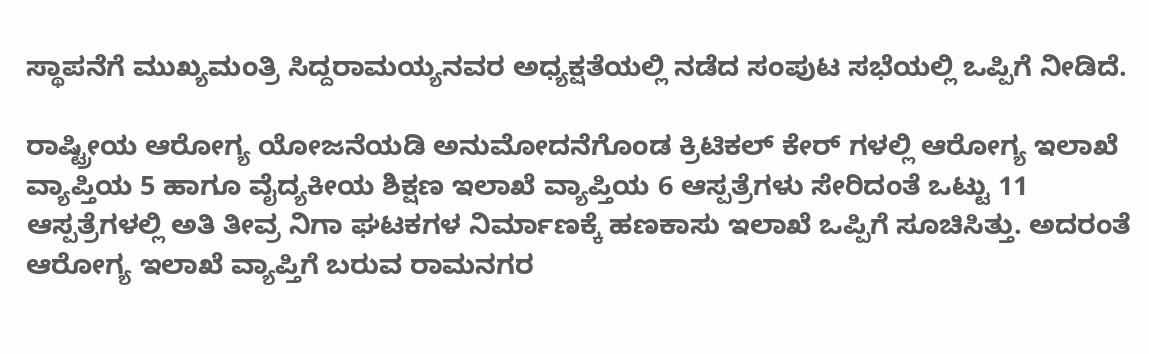ಸ್ಥಾಪನೆಗೆ ಮುಖ್ಯಮಂತ್ರಿ ಸಿದ್ದರಾಮಯ್ಯನವರ ಅಧ್ಯಕ್ಷತೆಯಲ್ಲಿ ನಡೆದ ಸಂಪುಟ ಸಭೆಯಲ್ಲಿ ಒಪ್ಪಿಗೆ ನೀಡಿದೆ.

ರಾಷ್ಟ್ರೀಯ ಆರೋಗ್ಯ ಯೋಜನೆಯಡಿ ಅನುಮೋದನೆಗೊಂಡ ಕ್ರಿಟಿಕಲ್ ಕೇರ್ ಗಳಲ್ಲಿ ಆರೋಗ್ಯ ಇಲಾಖೆ ವ್ಯಾಪ್ತಿಯ 5 ಹಾಗೂ ವೈದ್ಯಕೀಯ ಶಿಕ್ಷಣ ಇಲಾಖೆ ವ್ಯಾಪ್ತಿಯ 6 ಆಸ್ಪತ್ರೆಗಳು ಸೇರಿದಂತೆ ಒಟ್ಟು 11 ಆಸ್ಪತ್ರೆಗಳಲ್ಲಿ ಅತಿ ತೀವ್ರ ನಿಗಾ ಘಟಕಗಳ ನಿರ್ಮಾಣಕ್ಕೆ ಹಣಕಾಸು ಇಲಾಖೆ ಒಪ್ಪಿಗೆ ಸೂಚಿಸಿತ್ತು. ಅದರಂತೆ ಆರೋಗ್ಯ ಇಲಾಖೆ ವ್ಯಾಪ್ತಿಗೆ ಬರುವ ರಾಮನಗರ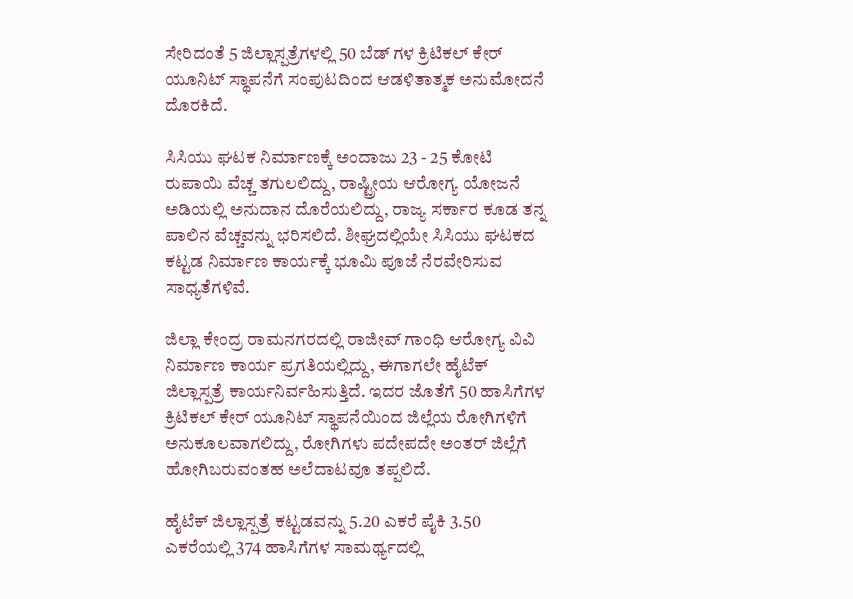ಸೇರಿದಂತೆ 5 ಜಿಲ್ಲಾಸ್ಪತ್ರೆಗಳಲ್ಲಿ 50 ಬೆಡ್ ಗಳ ಕ್ರಿಟಿಕಲ್ ಕೇರ್ ಯೂನಿಟ್ ಸ್ಥಾಪನೆಗೆ ಸಂಪುಟದಿಂದ ಆಡಳಿತಾತ್ಮಕ ಅನುಮೋದನೆ ದೊರಕಿದೆ.

ಸಿಸಿಯು ಘಟಕ ನಿರ್ಮಾಣಕ್ಕೆ ಅಂದಾಜು 23 - 25 ಕೋಟಿ ರುಪಾಯಿ ವೆಚ್ಚ ತಗುಲಲಿದ್ದು, ರಾಷ್ಟ್ರೀಯ ಆರೋಗ್ಯ ಯೋಜನೆ ಅಡಿಯಲ್ಲಿ ಅನುದಾನ ದೊರೆಯಲಿದ್ದು, ರಾಜ್ಯ ಸರ್ಕಾರ ಕೂಡ ತನ್ನ ಪಾಲಿನ ವೆಚ್ಚವನ್ನು ಭರಿಸಲಿದೆ. ಶೀಘ್ರದಲ್ಲಿಯೇ ಸಿಸಿಯು ಘಟಕದ ಕಟ್ಟಡ ನಿರ್ಮಾಣ ಕಾರ್ಯಕ್ಕೆ ಭೂಮಿ ಪೂಜೆ ನೆರವೇರಿಸುವ ಸಾಧ್ಯತೆಗಳಿವೆ.

ಜಿಲ್ಲಾ ಕೇಂದ್ರ ರಾಮನಗರದಲ್ಲಿ ರಾಜೀವ್ ಗಾಂಧಿ ಆರೋಗ್ಯ ವಿವಿ ನಿರ್ಮಾಣ ಕಾರ್ಯ ಪ್ರಗತಿಯಲ್ಲಿದ್ದು, ಈಗಾಗಲೇ ಹೈಟೆಕ್ ಜಿಲ್ಲಾಸ್ಪತ್ರೆ ಕಾರ್ಯನಿರ್ವಹಿಸುತ್ತಿದೆ. ಇದರ ಜೊತೆಗೆ 50 ಹಾಸಿಗೆಗಳ ಕ್ರಿಟಿಕಲ್ ಕೇರ್ ಯೂನಿಟ್ ಸ್ಥಾಪನೆಯಿಂದ ಜಿಲ್ಲೆಯ ರೋಗಿಗಳಿಗೆ ಅನುಕೂಲವಾಗಲಿದ್ದು, ರೋಗಿಗಳು ಪದೇಪದೇ ಅಂತರ್‌ ಜಿಲ್ಲೆಗೆ ಹೋಗಿಬರುವಂತಹ ಅಲೆದಾಟವೂ ತಪ್ಪಲಿದೆ.

ಹೈಟೆಕ್ ಜಿಲ್ಲಾಸ್ಪತ್ರೆ ಕಟ್ಟಡವನ್ನು 5.20 ಎಕರೆ ಪೈಕಿ 3.50 ಎಕರೆಯಲ್ಲಿ 374 ಹಾಸಿಗೆಗಳ ಸಾಮರ್ಥ್ಯದಲ್ಲಿ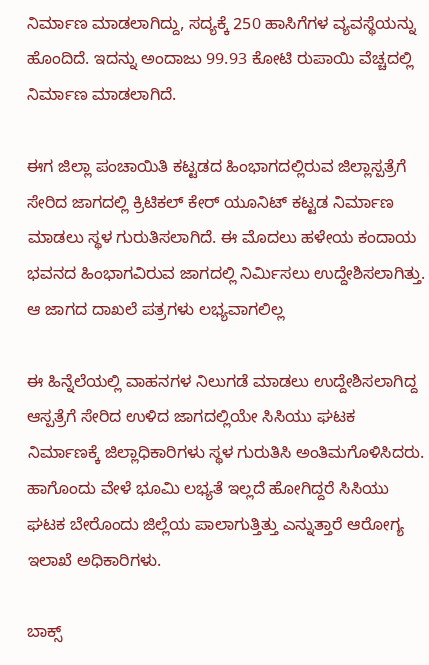ನಿರ್ಮಾಣ ಮಾಡಲಾಗಿದ್ದು, ಸದ್ಯಕ್ಕೆ 250 ಹಾಸಿಗೆಗಳ ವ್ಯವಸ್ಥೆಯನ್ನು ಹೊಂದಿದೆ. ಇದನ್ನು ಅಂದಾಜು 99.93 ಕೋಟಿ ರುಪಾಯಿ ವೆಚ್ಚದಲ್ಲಿ ನಿರ್ಮಾಣ ಮಾಡಲಾಗಿದೆ.

ಈಗ ಜಿಲ್ಲಾ ಪಂಚಾಯಿತಿ ಕಟ್ಟಡದ ಹಿಂಭಾಗದಲ್ಲಿರುವ ಜಿಲ್ಲಾಸ್ಪತ್ರೆಗೆ ಸೇರಿದ ಜಾಗದಲ್ಲಿ ಕ್ರಿಟಿಕಲ್ ಕೇರ್ ಯೂನಿಟ್ ಕಟ್ಟಡ ನಿರ್ಮಾಣ ಮಾಡಲು ಸ್ಥಳ ಗುರುತಿಸಲಾಗಿದೆ. ಈ ಮೊದಲು ಹಳೇಯ ಕಂದಾಯ ಭವನದ ಹಿಂಭಾಗವಿರುವ ಜಾಗದಲ್ಲಿ ನಿರ್ಮಿಸಲು ಉದ್ದೇಶಿಸಲಾಗಿತ್ತು. ಆ ಜಾಗದ ದಾಖಲೆ ಪತ್ರಗಳು ಲಭ್ಯವಾಗಲಿಲ್ಲ

ಈ ಹಿನ್ನೆಲೆಯಲ್ಲಿ ವಾಹನಗಳ ನಿಲುಗಡೆ ಮಾಡಲು ಉದ್ದೇಶಿಸಲಾಗಿದ್ದ ಆಸ್ಪತ್ರೆಗೆ ಸೇರಿದ ಉಳಿದ ಜಾಗದಲ್ಲಿಯೇ ಸಿಸಿಯು ಘಟಕ ನಿರ್ಮಾಣಕ್ಕೆ ಜಿಲ್ಲಾಧಿಕಾರಿಗಳು ಸ್ಥಳ ಗುರುತಿಸಿ ಅಂತಿಮಗೊಳಿಸಿದರು. ಹಾಗೊಂದು ವೇಳೆ ಭೂಮಿ ಲಭ್ಯತೆ ಇಲ್ಲದೆ ಹೋಗಿದ್ದರೆ ಸಿಸಿಯು ಘಟಕ ಬೇರೊಂದು ಜಿಲ್ಲೆಯ ಪಾಲಾಗುತ್ತಿತ್ತು ಎನ್ನುತ್ತಾರೆ ಆರೋಗ್ಯ ಇಲಾಖೆ ಅಧಿಕಾರಿಗಳು.

ಬಾಕ್ಸ್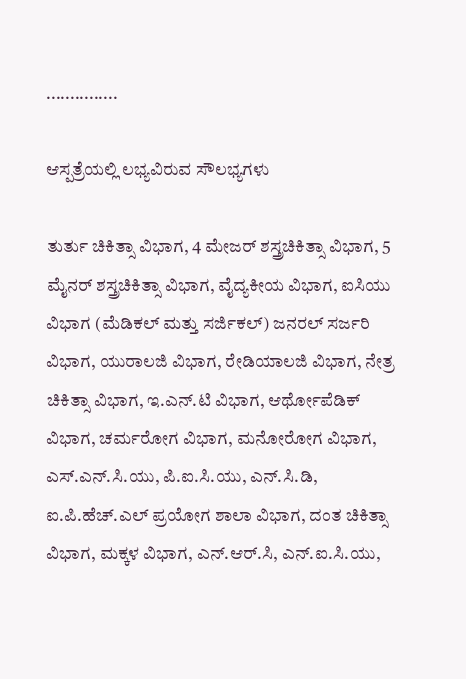...............

ಆಸ್ಪತ್ರೆಯಲ್ಲಿ ಲಭ್ಯವಿರುವ ಸೌಲಭ್ಯಗಳು

ತುರ್ತು ಚಿಕಿತ್ಸಾ ವಿಭಾಗ, 4 ಮೇಜರ್ ಶಸ್ತ್ರಚಿಕಿತ್ಸಾ ವಿಭಾಗ, 5 ಮೈನರ್ ಶಸ್ತ್ರಚಿಕಿತ್ಸಾ ವಿಭಾಗ, ವೈದ್ಯಕೀಯ ವಿಭಾಗ, ಐಸಿಯು ವಿಭಾಗ (ಮೆಡಿಕಲ್ ಮತ್ತು ಸರ್ಜಿಕಲ್) ಜನರಲ್ ಸರ್ಜರಿ ವಿಭಾಗ, ಯುರಾಲಜಿ ವಿಭಾಗ, ರೇಡಿಯಾಲಜಿ ವಿಭಾಗ, ನೇತ್ರ ಚಿಕಿತ್ಸಾ ವಿಭಾಗ, ಇ.ಎನ್.ಟಿ ವಿಭಾಗ, ಆರ್ಥೋಪೆಡಿಕ್ ವಿಭಾಗ, ಚರ್ಮರೋಗ ವಿಭಾಗ, ಮನೋರೋಗ ವಿಭಾಗ, ಎಸ್.ಎನ್.ಸಿ.ಯು, ಪಿ.ಐ.ಸಿ.ಯು, ಎನ್.ಸಿ.ಡಿ, ಐ.ಪಿ.ಹೆಚ್.ಎಲ್ ಪ್ರಯೋಗ ಶಾಲಾ ವಿಭಾಗ, ದಂತ ಚಿಕಿತ್ಸಾ ವಿಭಾಗ, ಮಕ್ಕಳ ವಿಭಾಗ, ಎನ್.ಆರ್.ಸಿ, ಎನ್.ಐ.ಸಿ.ಯು,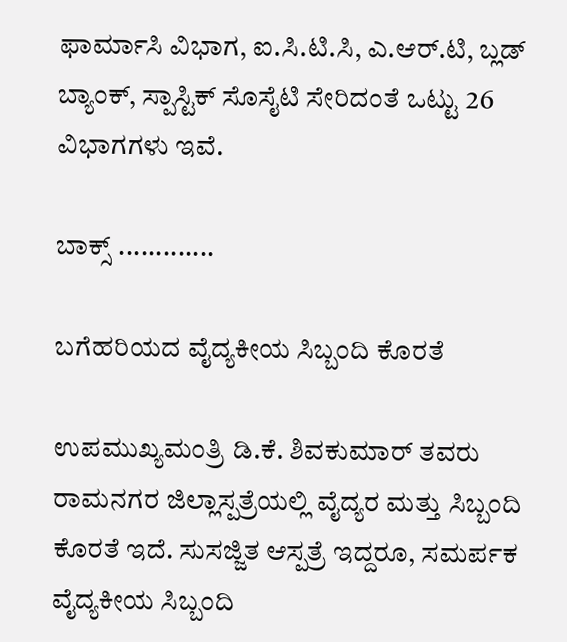ಫಾರ್ಮಾಸಿ ವಿಭಾಗ, ಐ.ಸಿ.ಟಿ.ಸಿ, ಎ.ಆರ್.ಟಿ, ಬ್ಲಡ್ ಬ್ಯಾಂಕ್, ಸ್ಪಾಸ್ಟಿಕ್ ಸೊಸೈಟಿ ಸೇರಿದಂತೆ ಒಟ್ಟು 26 ವಿಭಾಗಗಳು ಇವೆ.

ಬಾಕ್ಸ್ .............

ಬಗೆಹರಿಯದ ವೈದ್ಯಕೀಯ ಸಿಬ್ಬಂದಿ ಕೊರತೆ

ಉಪಮುಖ್ಯಮಂತ್ರಿ ಡಿ.ಕೆ. ಶಿವಕುಮಾರ್ ತವರು ರಾಮನಗರ ಜಿಲ್ಲಾಸ್ಪತ್ರೆಯಲ್ಲಿ ವೈದ್ಯರ ಮತ್ತು ಸಿಬ್ಬಂದಿ ಕೊರತೆ ಇದೆ. ಸುಸಜ್ಜಿತ ಆಸ್ಪತ್ರೆ ಇದ್ದರೂ, ಸಮರ್ಪಕ ವೈದ್ಯಕೀಯ ಸಿಬ್ಬಂದಿ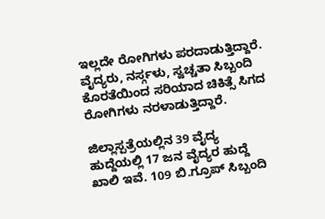ಇಲ್ಲದೇ ರೋಗಿಗಳು ಪರದಾಡುತ್ತಿದ್ದಾರೆ. ವೈದ್ಯರು, ನರ್ಸ್ಗಳು, ಸ್ವಚ್ಚತಾ ಸಿಬ್ಬಂದಿ ಕೊರತೆಯಿಂದ ಸರಿಯಾದ ಚಿಕಿತ್ಸೆ ಸಿಗದ ರೋಗಿಗಳು ನರಳಾಡುತ್ತಿದ್ದಾರೆ.

ಜಿಲ್ಲಾಸ್ಪತ್ರೆಯಲ್ಲಿನ 39 ವೈದ್ಯ ಹುದ್ದೆಯಲ್ಲಿ 17 ಜನ ವೈದ್ಯರ ಹುದ್ದೆ ಖಾಲಿ ಇವೆ. 109 ಬಿ.ಗ್ರೂಪ್ ಸಿಬ್ಬಂದಿ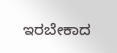ಇರಬೇಕಾದ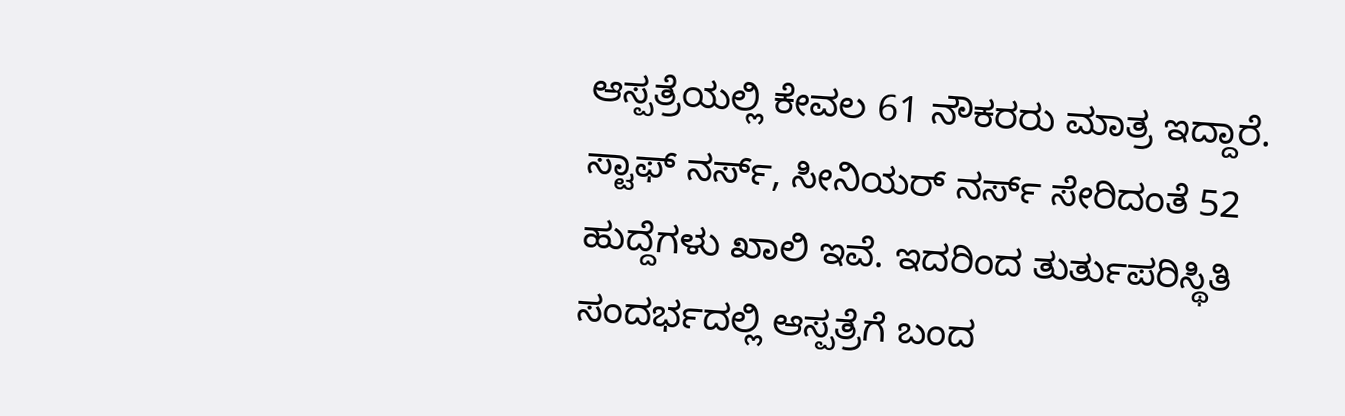ಆಸ್ಪತ್ರೆಯಲ್ಲಿ ಕೇವಲ 61 ನೌಕರರು ಮಾತ್ರ ಇದ್ದಾರೆ. ಸ್ಟಾಫ್ ನರ್ಸ್, ಸೀನಿಯರ್ ನರ್ಸ್ ಸೇರಿದಂತೆ 52 ಹುದ್ದೆಗಳು ಖಾಲಿ ಇವೆ. ಇದರಿಂದ ತುರ್ತುಪರಿಸ್ಥಿತಿ ಸಂದರ್ಭದಲ್ಲಿ ಆಸ್ಪತ್ರೆಗೆ ಬಂದ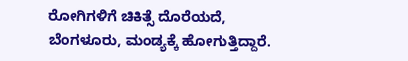ರೋಗಿಗಳಿಗೆ ಚಿಕಿತ್ಸೆ ದೊರೆಯದೆ, ಬೆಂಗಳೂರು, ಮಂಡ್ಯಕ್ಕೆ ಹೋಗುತ್ತಿದ್ದಾರೆ.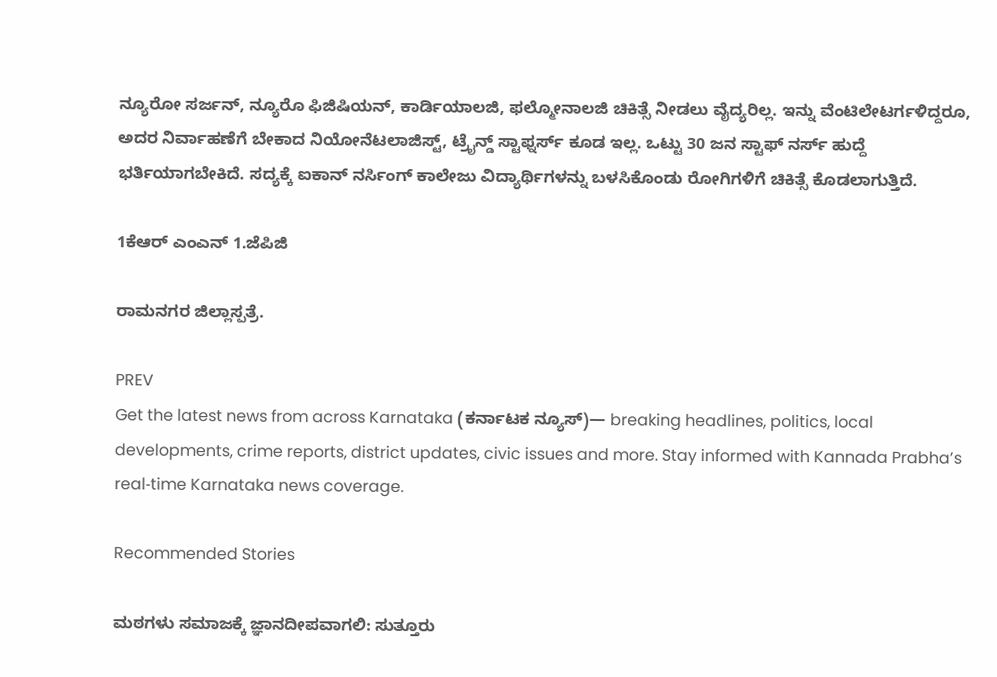ನ್ಯೂರೋ ಸರ್ಜನ್, ನ್ಯೂರೊ ಫಿಜಿಷಿಯನ್, ಕಾರ್ಡಿಯಾಲಜಿ, ಫಲ್ಮೋನಾಲಜಿ ಚಿಕಿತ್ಸೆ ನೀಡಲು ವೈದ್ಯರಿಲ್ಲ. ಇನ್ನು ವೆಂಟಿಲೇಟರ್ಗಳಿದ್ದರೂ, ಅದರ ನಿರ್ವಾಹಣೆಗೆ ಬೇಕಾದ ನಿಯೋನೆಟಲಾಜಿಸ್ಟ್, ಟ್ರೈನ್ಡ್ ಸ್ಟಾಫ್ನರ್ಸ್ ಕೂಡ ಇಲ್ಲ. ಒಟ್ಟು 30 ಜನ ಸ್ಟಾಫ್ ನರ್ಸ್ ಹುದ್ದೆ ಭರ್ತಿಯಾಗಬೇಕಿದೆ. ಸದ್ಯಕ್ಕೆ ಐಕಾನ್ ನರ್ಸಿಂಗ್ ಕಾಲೇಜು ವಿದ್ಯಾರ್ಥಿಗಳನ್ನು ಬಳಸಿಕೊಂಡು ರೋಗಿಗಳಿಗೆ ಚಿಕಿತ್ಸೆ ಕೊಡಲಾಗುತ್ತಿದೆ.

1ಕೆಆರ್ ಎಂಎನ್ 1.ಜೆಪಿಜಿ

ರಾಮನಗರ ಜಿಲ್ಲಾಸ್ಪತ್ರೆ.

PREV
Get the latest news from across Karnataka (ಕರ್ನಾಟಕ ನ್ಯೂಸ್)— breaking headlines, politics, local developments, crime reports, district updates, civic issues and more. Stay informed with Kannada Prabha’s real‑time Karnataka news coverage.

Recommended Stories

ಮಠಗಳು ಸಮಾಜಕ್ಕೆ ಜ್ಞಾನದೀಪವಾಗಲಿ: ಸುತ್ತೂರು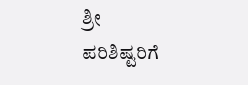ಶ್ರೀ
ಪರಿಶಿಷ್ಟರಿಗೆ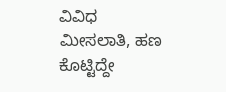ವಿವಿಧ ಮೀಸಲಾತಿ, ಹಣ ಕೊಟ್ಟಿದ್ದೇ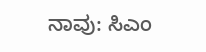ನಾವು: ಸಿಎಂ